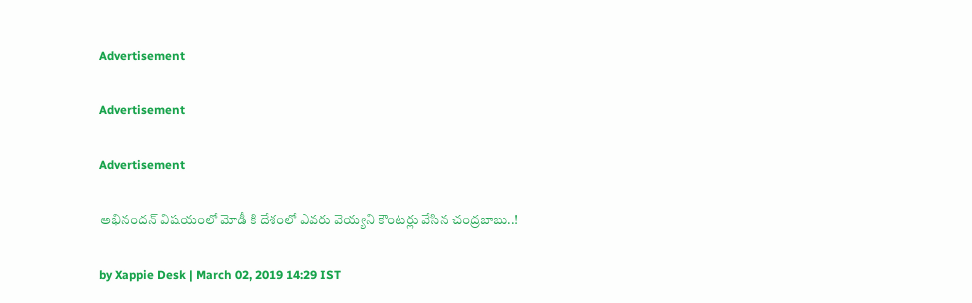Advertisement

Advertisement

Advertisement

అభినందన్ విషయంలో మోడీ కి దేశంలో ఎవరు వెయ్యని కౌంటర్లు వేసిన చంద్రబాబు..!

by Xappie Desk | March 02, 2019 14:29 IST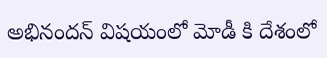అభినందన్ విషయంలో మోడీ కి దేశంలో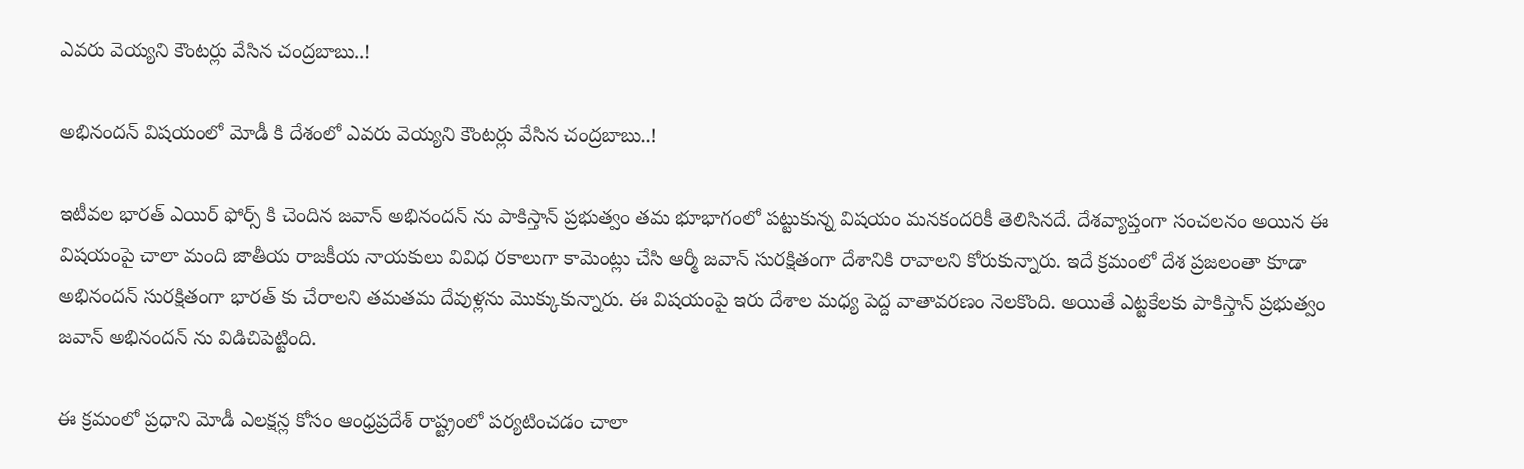ఎవరు వెయ్యని కౌంటర్లు వేసిన చంద్రబాబు..!

అభినందన్ విషయంలో మోడీ కి దేశంలో ఎవరు వెయ్యని కౌంటర్లు వేసిన చంద్రబాబు..!

ఇటీవల భారత్ ఎయిర్ ఫోర్స్ కి చెందిన జవాన్ అభినందన్ ను పాకిస్తాన్ ప్రభుత్వం తమ భూభాగంలో పట్టుకున్న విషయం మనకందరికీ తెలిసినదే. దేశవ్యాప్తంగా సంచలనం అయిన ఈ విషయంపై చాలా మంది జాతీయ రాజకీయ నాయకులు వివిధ రకాలుగా కామెంట్లు చేసి ఆర్మీ జవాన్ సురక్షితంగా దేశానికి రావాలని కోరుకున్నారు. ఇదే క్రమంలో దేశ ప్రజలంతా కూడా అభినందన్ సురక్షితంగా భారత్ కు చేరాలని తమతమ దేవుళ్లను మొక్కుకున్నారు. ఈ విషయంపై ఇరు దేశాల మధ్య పెద్ద వాతావరణం నెలకొంది. అయితే ఎట్టకేలకు పాకిస్తాన్ ప్రభుత్వం జవాన్ అభినందన్ ను విడిచిపెట్టింది.

ఈ క్రమంలో ప్రధాని మోడీ ఎలక్షన్ల కోసం ఆంధ్రప్రదేశ్ రాష్ట్రంలో పర్యటించడం చాలా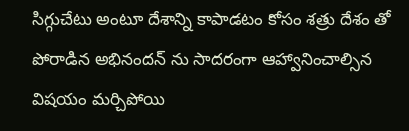సిగ్గుచేటు అంటూ దేశాన్ని కాపాడటం కోసం శత్రు దేశం తో పోరాడిన అభినందన్ ను సాదరంగా ఆహ్వానించాల్సిన విషయం మర్చిపోయి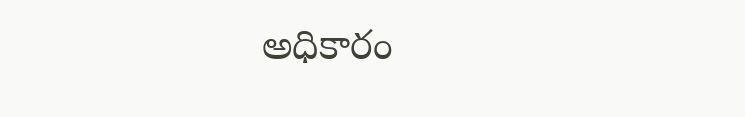అధికారం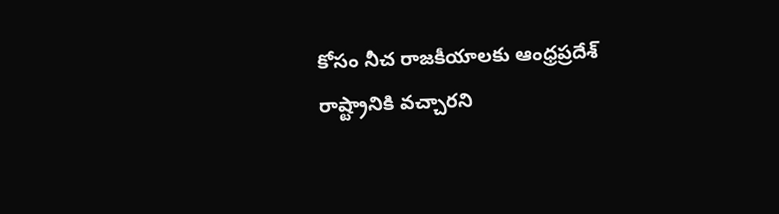కోసం నీచ రాజకీయాలకు ఆంధ్రప్రదేశ్ రాష్ట్రానికి వచ్చారని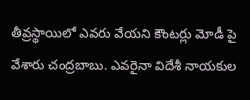తీవ్రస్థాయిలో ఎవరు వేయని కౌంటర్లు మోడీ పై వేశారు చంద్రబాబు. ఎవరైనా విదేశీ నాయకుల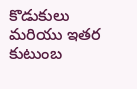కొడుకులు మరియు ఇతర కుటుంబ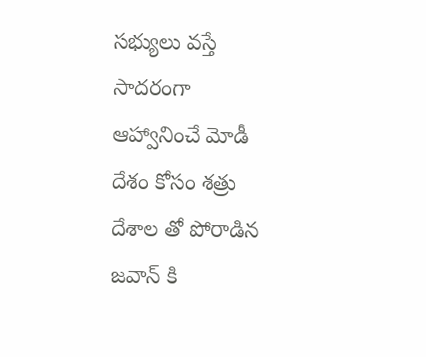సభ్యులు వస్తే సాదరంగా ఆహ్వానించే మోడీ దేశం కోసం శత్రు దేశాల తో పోరాడిన జవాన్ కి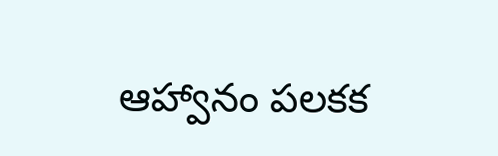ఆహ్వానం పలకక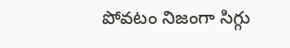పోవటం నిజంగా సిగ్గు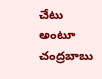చేటు అంటూ చంద్రబాబు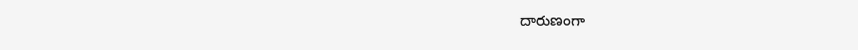దారుణంగా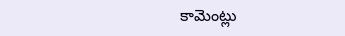కామెంట్లు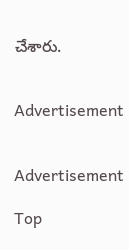చేశారు.


Advertisement


Advertisement

Top